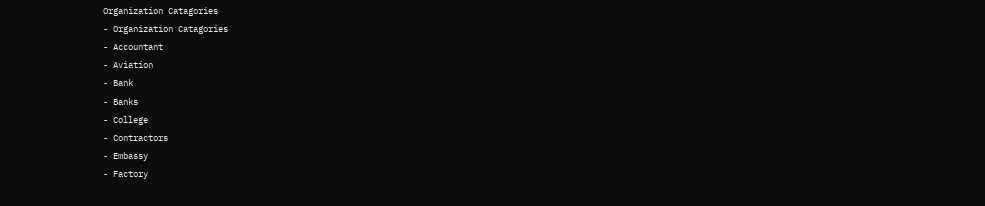Organization Catagories
- Organization Catagories
- Accountant
- Aviation
- Bank
- Banks
- College
- Contractors
- Embassy
- Factory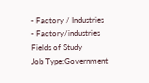- Factory / Industries
- Factory/industries
Fields of Study
Job Type:Government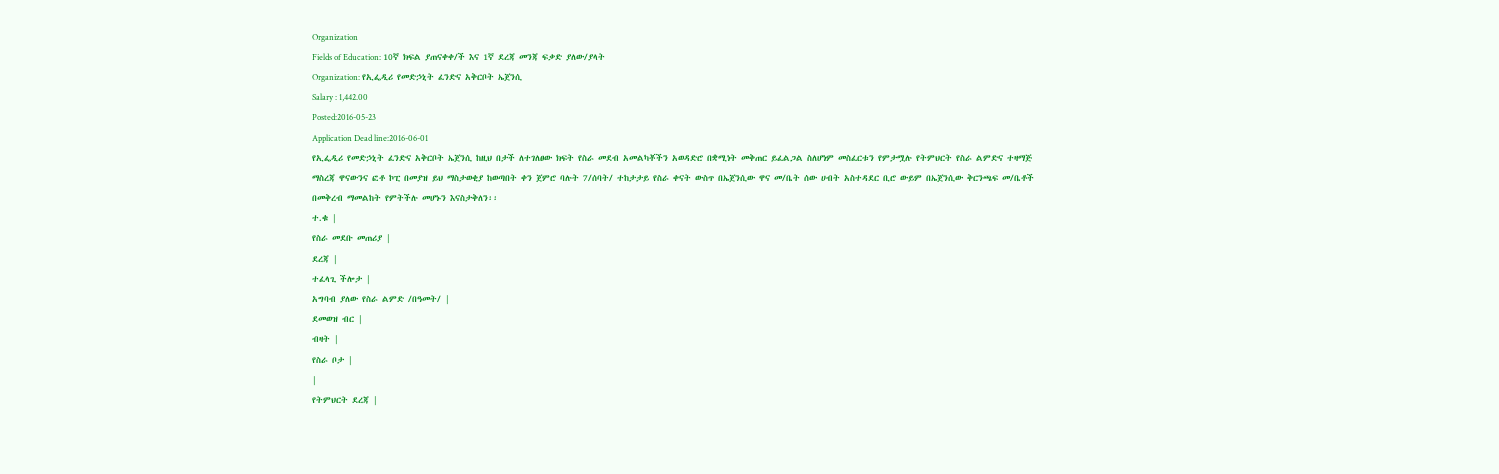Organization
Fields of Education: 10ኛ ክፍል ያጠናቀቀ/ች እና 1ኛ ደረጃ መንጃ ፍቃድ ያለው/ያላት
Organization: የኢፌዲሪ የመድኃኒት ፈንድና አቅርቦት ኤጀንሲ
Salary : 1,442.00
Posted:2016-05-23
Application Dead line:2016-06-01
የኢፌዲሪ የመድኃኒት ፈንድና አቅርቦት ኤጀንሲ ከዚህ በታች ለተገለፀው ክፍት የስራ መደብ አመልካቾችን አወዳድሮ በቋሚነት መቅጠር ይፈልጋል ስለሆነም መስፈርቱን የምታሟሉ የትምህርት የስራ ልምድና ተዛማጅ ማስረጃ ዋናውንና ፎቶ ኮፒ በመያዝ ይህ ማስታወቂያ ከወጣበት ቀን ጀምሮ ባሉት 7/ሰባት/ ተከታታይ የስራ ቀናት ውስጥ በኤጀንሲው ዋና መ/ቤት ሰው ሀብት አስተዳደር ቢሮ ውይም በኤጀንሲው ቅርንጫፍ መ/ቤቶች በመቅረብ ማመልከት የምትችሉ መሆኑን እናስታቅለን፡፡
ተ.ቁ |
የስራ መደቡ መጠሪያ |
ደረጃ |
ተፈላጊ ችሎታ |
አግባብ ያለው የስራ ልምድ /በዓመት/ |
ደመወዝ ብር |
ብዛት |
የስራ ቦታ |
|
የትምህርት ደረጃ |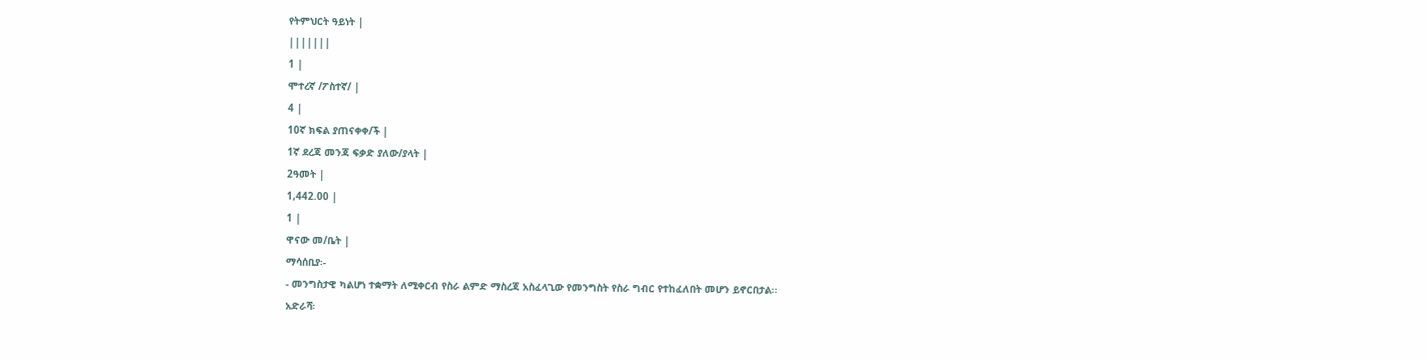የትምህርት ዓይነት |
|||||||
1 |
ሞተረኛ /ፖስተኛ/ |
4 |
10ኛ ክፍል ያጠናቀቀ/ች |
1ኛ ደረጃ መንጃ ፍቃድ ያለው/ያላት |
2ዓመት |
1,442.00 |
1 |
ዋናው መ/ቤት |
ማሳሰቢያ፡-
- መንግስታዊ ካልሆነ ተቋማት ለሚቀርብ የስራ ልምድ ማስረጃ አስፈላጊው የመንግስት የስራ ግብር የተከፈለበት መሆን ይኖርበታል፡፡
አድራሻ፡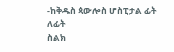-ከቅዱስ ጳውሎስ ሆስፒታል ፊት ለፊት
ስልክ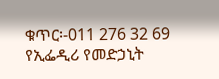ቁጥር፡-011 276 32 69
የኢፌዲሪ የመድኃኒት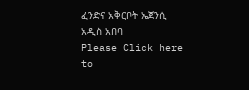ፈንድና አቅርቦት ኤጀንሲ
አዲስ አበባ
Please Click here
to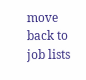move back to job lists